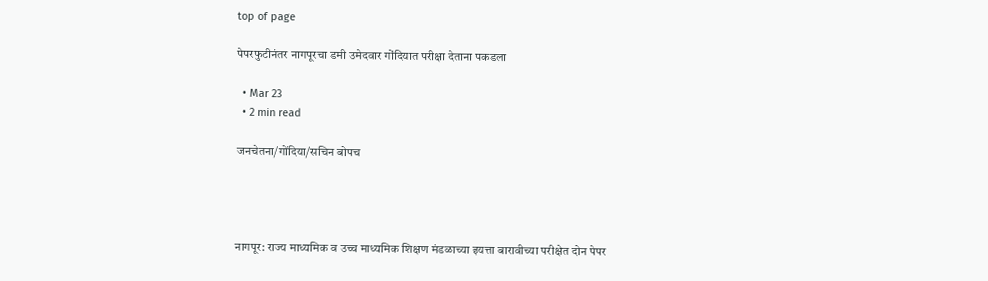top of page

पेपरफुटीनंतर नागपूरचा डमी उमेदवार गोंदियात परीक्षा देताना पकडला

  • Mar 23
  • 2 min read

जनचेतना/गोंदिया/सचिन बोपच




नागपूर: राज्य माध्यमिक व उच्च माध्यमिक शिक्षण मंडळाच्या इयत्ता बारावीच्या परीक्षेत दोन पेपर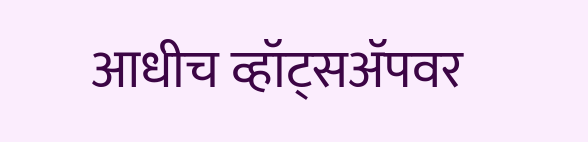आधीच व्हॉट्सॲपवर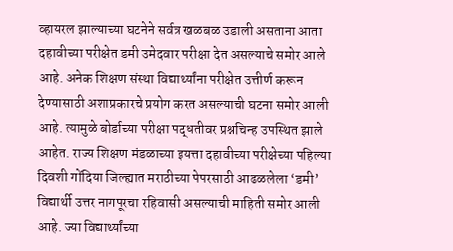व्हायरल झाल्याच्या घटनेने सर्वत्र खळबळ उडाली असताना आता दहावीच्या परीक्षेत डमी उमेदवार परीक्षा देत असल्याचे समोर आले आहे. अनेक शिक्षण संस्था विद्यार्थ्यांना परीक्षेत उत्तीर्ण करून देण्यासाठी अशाप्रकारचे प्रयोग करत असल्याची घटना समोर आली आहे. त्यामुळे बोर्डाच्या परीक्षा पद्धतीवर प्रश्नचिन्ह उपस्थित झाले आहेत. राज्य शिक्षण मंडळाच्या इयत्ता दहावीच्या परीक्षेच्या पहिल्या दिवशी गोंदिया जिल्ह्यात मराठीच्या पेपरसाठी आढळलेला ‘डमी’ विद्यार्थी उत्तर नागपूरचा रहिवासी असल्याची माहिती समोर आली आहे. ज्या विद्यार्थ्यांच्या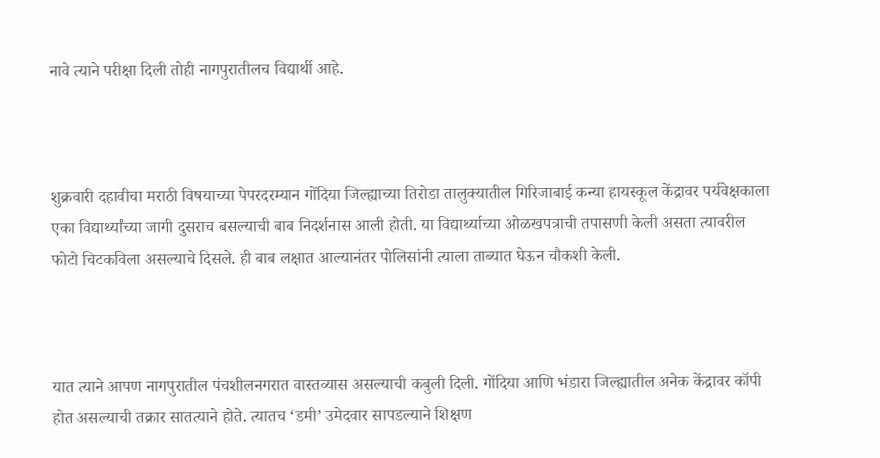नावे त्याने परीक्षा दिली तोही नागपुरातीलच विद्यार्थी आहे.



शुक्रवारी दहावीचा मराठी विषयाच्या पेपरदरम्यान गोंदिया जिल्ह्याच्या तिरोडा तालुक्यातील गिरिजाबाई कन्या हायस्कूल केंद्रावर पर्यवेक्षकाला एका विद्यार्थ्यांच्या जागी दुसराच बसल्याची बाब निदर्शनास आली होती. या विद्यार्थ्याच्या ओळखपत्राची तपासणी केली असता त्यावरील फोटो चिटकविला असल्याचे दिसले. ही बाब लक्षात आल्यानंतर पोलिसांनी त्याला ताब्यात घेऊन चौकशी केली.



यात त्याने आपण नागपुरातील पंचशीलनगरात वास्तव्यास असल्याची कबुली दिली. गोंदिया आणि भंडारा जिल्ह्यातील अनेक केंद्रावर कॉपी होत असल्याची तक्रार सातत्याने होते. त्यातच ‘डमी’ उमेदवार सापडल्याने शिक्षण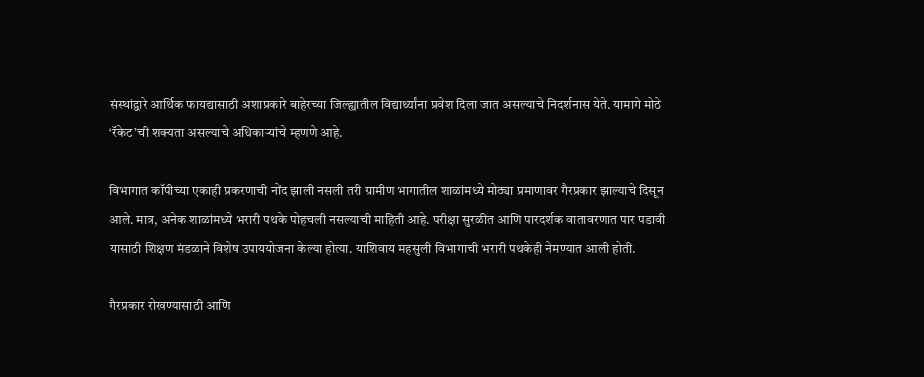संस्थांद्वारे आर्थिक फायद्यासाठी अशाप्रकारे बाहेरच्या जिल्ह्यातील विद्यार्थ्यांना प्रवेश दिला जात असल्याचे निदर्शनास येते. यामागे मोठे ‘रॅकेट’ची शक्यता असल्याचे अधिकाऱ्यांचे म्हणणे आहे.

विभागात कॉपीच्या एकाही प्रकरणाची नोंद झाली नसली तरी ग्रामीण भागातील शाळांमध्ये मोठ्या प्रमाणावर गैरप्रकार झाल्याचे दिसून आले. मात्र, अनेक शाळांमध्ये भरारी पथके पोहचली नसल्याची माहिती आहे. परीक्षा सुरळीत आणि पारदर्शक वातावरणात पार पडावी यासाठी शिक्षण मंडळाने विशेष उपाययोजना केल्या होत्या. याशिवाय महसुली विभागाची भरारी पथकेही नेमण्यात आली होती.

गैरप्रकार रोखण्यासाठी आणि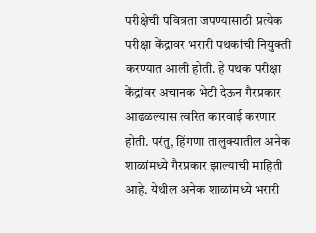परीक्षेची पवित्रता जपण्यासाठी प्रत्येक परीक्षा केंद्रावर भरारी पथकांची नियुक्ती करण्यात आली होती. हे पथक परीक्षा केंद्रांवर अचानक भेटी देऊन गैरप्रकार आढळल्यास त्वरित कारवाई करणार होती. परंतु, हिंगणा तालुक्यातील अनेक शाळांमध्ये गैरप्रकार झाल्याची माहिती आहे. येथील अनेक शाळांमध्ये भरारी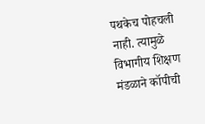पथकेच पोहचली नाही. त्यामुळे विभागीय शिक्षण मंडळाने कॉपीची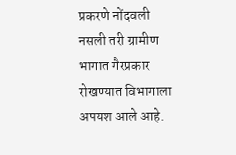प्रकरणे नोंदवली नसली तरी ग्रामीण भागात गैरप्रकार रोखण्यात विभागाला अपयश आले आहे.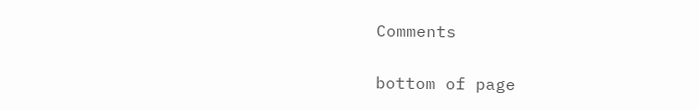Comments


bottom of page